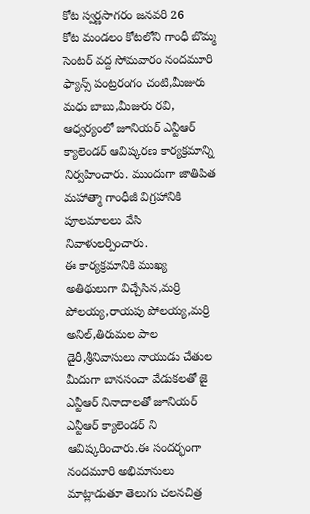కోట స్వర్ణసాగరం జనవరి 26
కోట మండలం కోటలోని గాంధీ బొమ్మ సెంటర్ వద్ద సోమవారం నందమూరి ఫ్యాన్స్ పంట్రరంగం చంటి,మీజురు మధు బాబు,మీజురు రవి, ఆధ్వర్యంలో జూనియర్ ఎన్టీఆర్ క్యాలెండర్ ఆవిష్కరణ కార్యక్రమాన్ని నిర్వహించారు. ముందుగా జాతిపిత మహాత్మా గాంధీజీ విగ్రహానికి పూలమాలలు వేసి నివాళులర్పించారు.
ఈ కార్యక్రమానికి ముఖ్య అతిథులుగా విచ్చేసిన,మర్రి పోలయ్య,రాయపు పోలయ్య,మర్రి అనిల్,తిరుమల పాల డైరీ,శ్రీనివాసులు నాయుడు చేతుల మీదుగా బానసంచా వేడుకలతో జై ఎన్టీఆర్ నినాదాలతో జూనియర్ ఎన్టీఆర్ క్యాలెండర్ ని ఆవిష్కరించారు.ఈ సందర్భంగా నందమూరి అభిమానులు మాట్లాడుతూ తెలుగు చలనచిత్ర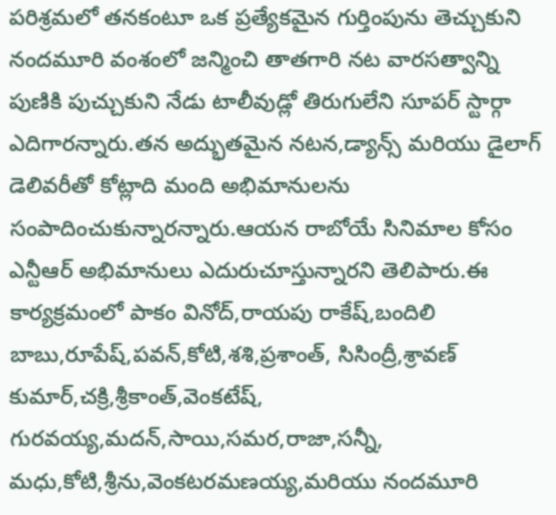పరిశ్రమలో తనకంటూ ఒక ప్రత్యేకమైన గుర్తింపును తెచ్చుకుని నందమూరి వంశంలో జన్మించి తాతగారి నట వారసత్వాన్ని పుణికి పుచ్చుకుని నేడు టాలీవుడ్లో తిరుగులేని సూపర్ స్టార్గా ఎదిగారన్నారు.తన అద్భుతమైన నటన,డ్యాన్స్ మరియు డైలాగ్ డెలివరీతో కోట్లాది మంది అభిమానులను సంపాదించుకున్నారన్నారు.ఆయన రాబోయే సినిమాల కోసం ఎన్టీఆర్ అభిమానులు ఎదురుచూస్తున్నారని తెలిపారు.ఈ కార్యక్రమంలో పాకం వినోద్,రాయపు రాకేష్,బందిలి బాబు,రూపేష్,పవన్,కోటి,శశి,ప్రశాంత్, సిసింద్రీ,శ్రావణ్ కుమార్,చక్రి,శ్రీకాంత్,వెంకటేష్, గురవయ్య,మదన్,సాయి,సమర,రాజా,సన్నీ, మధు,కోటి,శ్రీను,వెంకటరమణయ్య,మరియు నందమూరి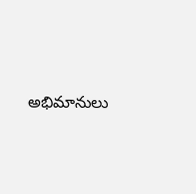అభిమానులు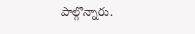పాల్గొన్నారు.